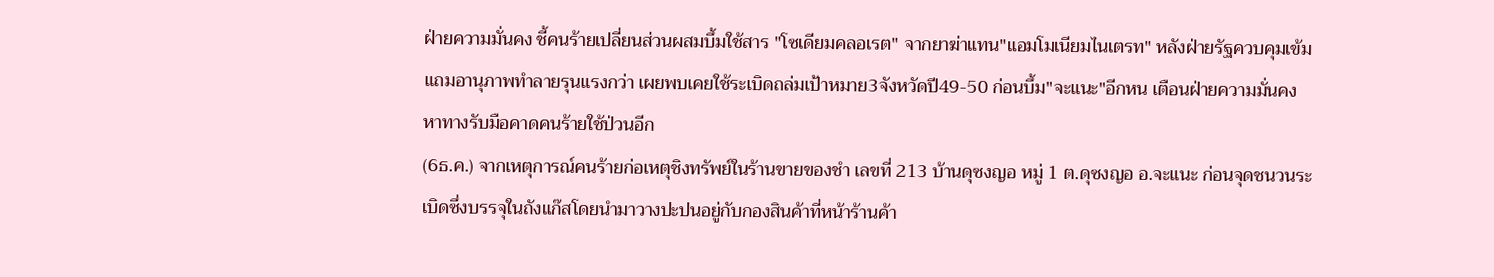ฝ่ายความมั่นคง ชี้คนร้ายเปลี่ยนส่วนผสมบึ้มใช้สาร "โซเดียมคลอเรต" จากยาฆ่าแทน"แอมโมเนียมไนเตรท" หลังฝ่ายรัฐควบคุมเข้ม แถมอานุภาพทำลายรุนแรงกว่า เผยพบเคยใช้ระเบิดถล่มเป้าหมาย3จังหวัดปี49-50 ก่อนบึ้ม"จะแนะ"อีกหน เตือนฝ่ายความมั่นคงหาทางรับมือคาดคนร้ายใช้ป่วนอีก
(6ธ.ค.) จากเหตุการณ์คนร้ายก่อเหตุชิงทรัพย์ในร้านขายของชำ เลขที่ 213 บ้านดุซงญอ หมู่ 1 ต.ดุซงญอ อ.จะแนะ ก่อนจุดชนวนระเบิดซึ่งบรรจุในถังแก๊สโดยนำมาวางปะปนอยู่กับกองสินค้าที่หน้าร้านค้า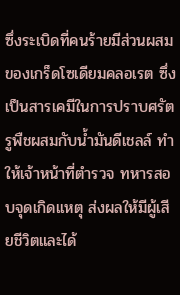ซึ่งระเบิดที่คนร้ายมีส่วนผสมของเกร็ดโซเดียมคลอเรต ซึ่งเป็นสารเคมีในการปราบศรัตรูพืชผสมกับน้ำมันดีเชลล์ ทำให้เจ้าหน้าที่ตำรวจ ทหารสอบจุดเกิดเเหตุ ส่งผลให้มีผู้เสียชีวิตและได้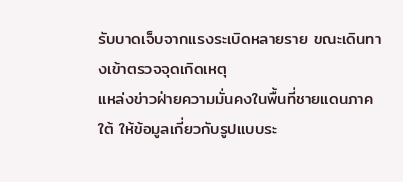รับบาดเจ็บจากแรงระเบิดหลายราย ขณะเดินทางเข้าตรวจจุดเกิดเหตุ
แหล่งข่าวฝ่ายความมั่นคงในพื้นที่ชายแดนภาคใต้ ให้ข้อมูลเกี่ยวกับรูปแบบระ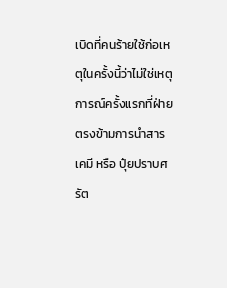เบิดที่คนร้ายใช้ก่อเหตุในครั้งนี้ว่าไม่ใช่เหตุการณ์ครั้งแรกที่ฝ่ายตรงข้ามการนำสารเคมี หรือ ปุ๋ยปราบศรัต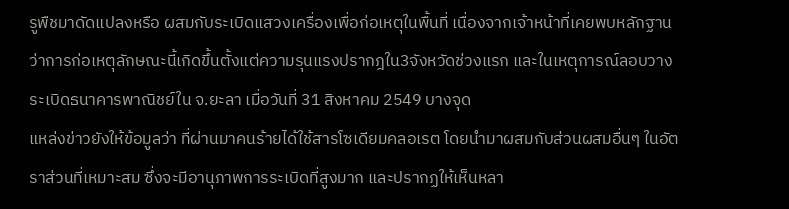รูพืชมาดัดแปลงหรือ ผสมกับระเบิดแสวงเครื่องเพื่อก่อเหตุในพื้นที่ เนื่องจากเจ้าหน้าที่เคยพบหลักฐานว่าการก่อเหตุลักษณะนี้เกิดขึ้นตั้งแต่ความรุนแรงปรากฎใน3จังหวัดช่วงแรก และในเหตุการณ์ลอบวางระเบิดธนาคารพาณิชย์ใน จ.ยะลา เมื่อวันที่ 31 สิงหาคม 2549 บางจุด
แหล่งข่าวยังให้ข้อมูลว่า ที่ผ่านมาคนร้ายได้ใช้สารโซเดียมคลอเรต โดยนำมาผสมกับส่วนผสมอื่นๆ ในอัตราส่วนที่เหมาะสม ซึ่งจะมีอานุภาพการระเบิดที่สูงมาก และปรากฏให้เห็นหลา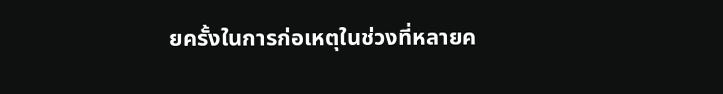ยครั้งในการก่อเหตุในช่วงที่หลายค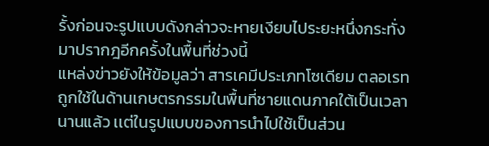รั้งก่อนจะรูปแบบดังกล่าวจะหายเงียบไประยะหนึ่งกระทั่งมาปรากฎอีกครั้งในพื้นที่ช่วงนี้
แหล่งข่าวยังให้ข้อมูลว่า สารเคมีประเภทโซเดียม ตลอเรท ถูกใช้ในด้านเกษตรกรรมในพื้นที่ชายแดนภาคใต้เป็นเวลานานแล้ว เเต่ในรูปแบบของการนำไปใช้เป็นส่วน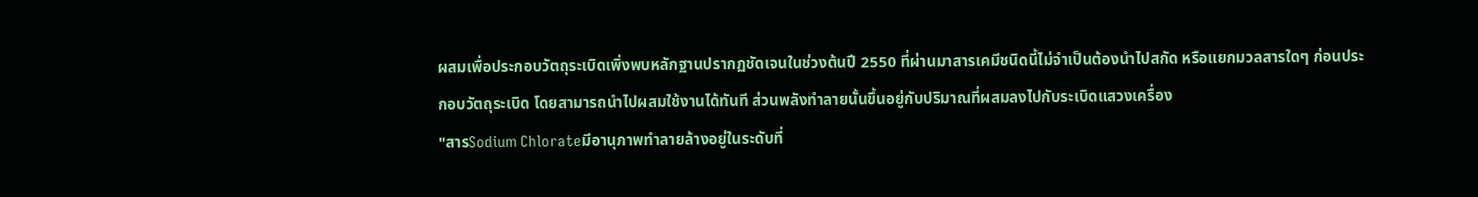ผสมเพื่อประกอบวัตถุระเบิดเพิ่งพบหลักฐานปรากฏชัดเจนในช่วงต้นปี 2550 ที่ผ่านมาสารเคมีชนิดนี้ไม่จำเป็นต้องนำไปสกัด หรือแยกมวลสารใดๆ ก่อนประกอบวัตถุระเบิด โดยสามารถนำไปผสมใช้งานได้ทันที ส่วนพลังทำลายนั้นขึ้นอยู่กับปริมาณที่ผสมลงไปกับระเบิดแสวงเครื่อง
"สารSodium Chlorateมีอานุภาพทำลายล้างอยู่ในระดับที่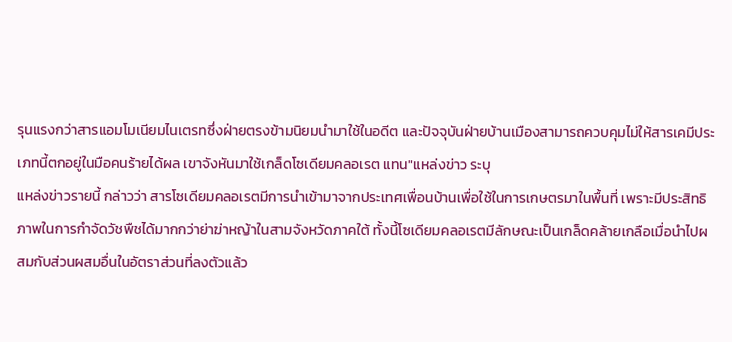รุนแรงกว่าสารแอมโมเนียมไนเตรทซึ่งฝ่ายตรงข้ามนิยมนำมาใช้ในอดีต และปัจจุบันฝ่ายบ้านเมืองสามารถควบคุมไม่ให้สารเคมีประเภทนี้ตกอยู่ในมือคนร้ายได้ผล เขาจังหันมาใช้เกล็ดโซเดียมคลอเรต แทน"แหล่งข่าว ระบุ
แหล่งข่าวรายนี้ กล่าวว่า สารโซเดียมคลอเรตมีการนำเข้ามาจากประเทศเพื่อนบ้านเพื่อใช้ในการเกษตรมาในพื้นที่ เพราะมีประสิทธิภาพในการกำจัดวัชพืชได้มากกว่าย่าฆ่าหญ้าในสามจังหวัดภาคใต้ ทั้งนี้โซเดียมคลอเรตมีลักษณะเป็นเกล็ดคล้ายเกลือเมื่อนำไปผสมกับส่วนผสมอื่นในอัตราส่วนที่ลงตัวแล้ว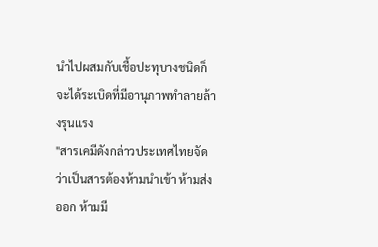นำไปผสมกับเชื้อปะทุบางชนิดก็จะได้ระเบิดที่มีอานุภาพทำลายล้างรุนแรง
"สารเคมีดังกล่าวประเทศไทยจัดว่าเป็นสารต้องห้ามนำเข้า ห้ามส่งออก ห้ามมี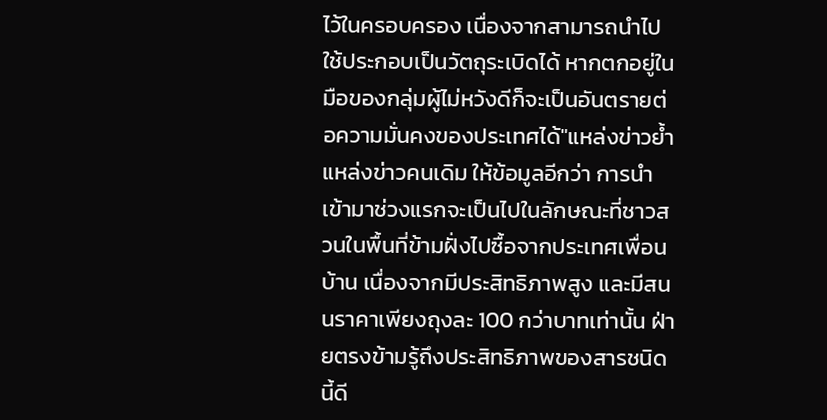ไว้ในครอบครอง เนื่องจากสามารถนำไปใช้ประกอบเป็นวัตถุระเบิดได้ หากตกอยู่ในมือของกลุ่มผู้ไม่หวังดีก็จะเป็นอันตรายต่อความมั่นคงของประเทศได้"แหล่งข่าวย้ำ
แหล่งข่าวคนเดิม ให้ข้อมูลอีกว่า การนำเข้ามาช่วงแรกจะเป็นไปในลักษณะที่ชาวสวนในพื้นที่ข้ามฝั่งไปซื้อจากประเทศเพื่อนบ้าน เนื่องจากมีประสิทธิภาพสูง และมีสนนราคาเพียงถุงละ 100 กว่าบาทเท่านั้น ฝ่ายตรงข้ามรู้ถึงประสิทธิภาพของสารชนิดนี้ดี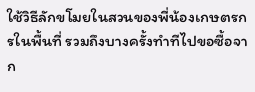ใช้วิธีลักขโมยในสวนของพี่น้องเกษตรกรในพื้นที่ รวมถึงบางครั้งทำทีไปขอซื้อจาก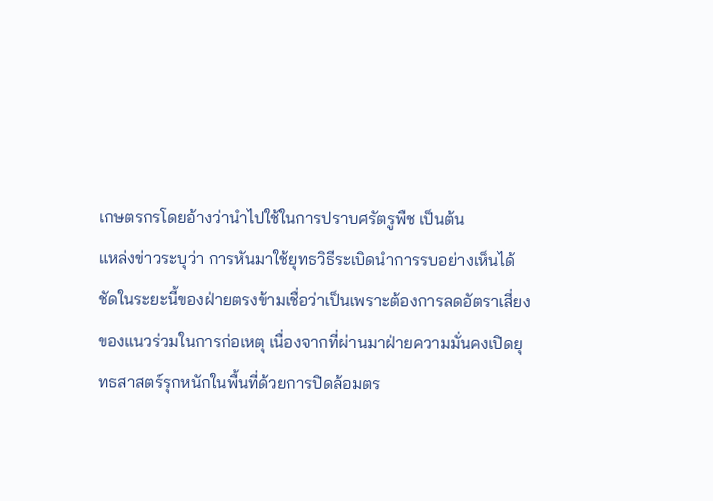เกษตรกรโดยอ้างว่านำไปใช้ในการปราบศรัตรูพืช เป็นต้น
แหล่งข่าวระบุว่า การหันมาใช้ยุทธวิธีระเบิดนำการรบอย่างเห็นได้ชัดในระยะนี้ของฝ่ายตรงข้ามเชื่อว่าเป็นเพราะต้องการลดอัตราเสี่ยงของแนวร่วมในการก่อเหตุ เนื่องจากที่ผ่านมาฝ่ายความมั่นคงเปิดยุทธสาสตร์รุกหนักในพื้นที่ด้วยการปิดล้อมตร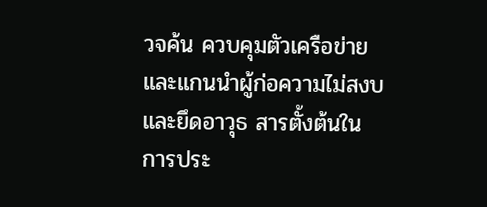วจค้น ควบคุมตัวเครือข่ายและแกนนำผู้ก่อความไม่สงบ และยึดอาวุธ สารตั้งต้นในการประ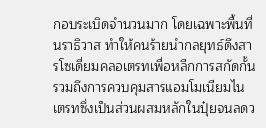กอบระเบิดจำนวนมาก โดยเฉพาะพื้นที่นราธิวาส ทำให้คนร้ายนำกลยุทธ์ดึงสารโซเดี่ยมคลอเตรทเพื่อหลีกการสกัดกั้น รวมถึงการควบคุมสารแอมโมเนียมไนเตรทซึ่งเป็นส่วนผสมหลักในปุ๋ยจนลดว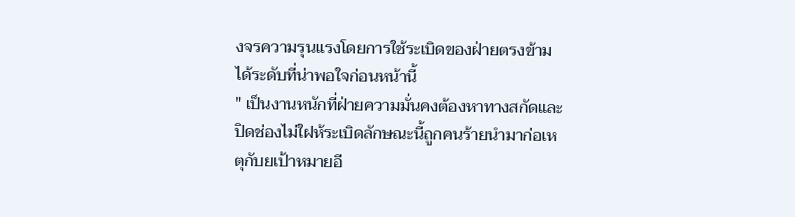งจรความรุนแรงโดยการใช้ระเบิดของฝ่ายตรงข้ามได้ระดับที่น่าพอใจก่อนหน้านี้
" เป็นงานหนักที่ฝ่ายความมั่นคงต้องหาทางสกัดและปิดช่องไม่ใฝห้ระเบิดลักษณะนี้ถูกคนร้ายนำมาก่อเหตุกับยเป้าหมายอี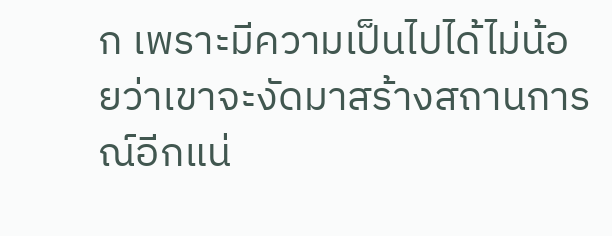ก เพราะมีความเป็นไปได้ไม่น้อยว่าเขาจะงัดมาสร้างสถานการณ์อีกแน่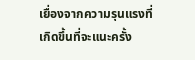เยื่องจากความรุนแรงที่เกิดขึ้นที่จะแนะครั้ง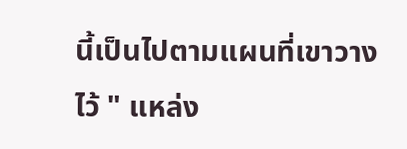นี้เป็นไปตามแผนที่เขาวางไว้ " แหล่ง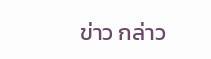ข่าว กล่าว